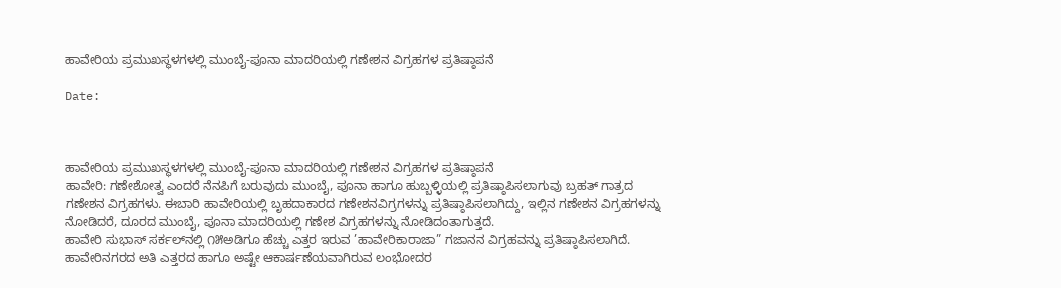ಹಾವೇರಿಯ ಪ್ರಮುಖಸ್ಥಳಗಳಲ್ಲಿ ಮುಂಬೈ-ಪೂನಾ ಮಾದರಿಯಲ್ಲಿ ಗಣೇಶನ ವಿಗ್ರಹಗಳ ಪ್ರತಿಷ್ಠಾಪನೆ

Date:



ಹಾವೇರಿಯ ಪ್ರಮುಖಸ್ಥಳಗಳಲ್ಲಿ ಮುಂಬೈ-ಪೂನಾ ಮಾದರಿಯಲ್ಲಿ ಗಣೇಶನ ವಿಗ್ರಹಗಳ ಪ್ರತಿಷ್ಠಾಪನೆ
ಹಾವೇರಿ: ಗಣೇಶೋತ್ವ ಎಂದರೆ ನೆನಪಿಗೆ ಬರುವುದು ಮುಂಬೈ, ಪೂನಾ ಹಾಗೂ ಹುಬ್ಬಳ್ಳಿಯಲ್ಲಿ ಪ್ರತಿಷ್ಠಾಪಿಸಲಾಗುವು ಬ್ರಹತ್ ಗಾತ್ರದ ಗಣೇಶನ ವಿಗ್ರಹಗಳು. ಈಬಾರಿ ಹಾವೇರಿಯಲ್ಲಿ ಬೃಹದಾಕಾರದ ಗಣೇಶನವಿಗ್ರಗಳನ್ನು ಪ್ರತಿಷ್ಠಾಪಿಸಲಾಗಿದ್ದು, ಇಲ್ಲಿನ ಗಣೇಶನ ವಿಗ್ರಹಗಳನ್ನು ನೋಡಿದರೆ, ದೂರದ ಮುಂಬೈ, ಪೂನಾ ಮಾದರಿಯಲ್ಲಿ ಗಣೇಶ ವಿಗ್ರಹಗಳನ್ನು ನೋಡಿದಂತಾಗುತ್ತದೆ.
ಹಾವೇರಿ ಸುಭಾಸ್ ಸರ್ಕಲ್‌ನಲ್ಲಿ ೧೫ಅಡಿಗೂ ಹೆಚ್ಚು ಎತ್ತರ ಇರುವ ’ಹಾವೇರಿಕಾರಾಜಾ” ಗಜಾನನ ವಿಗ್ರಹವನ್ನು ಪ್ರತಿಷ್ಠಾಪಿಸಲಾಗಿದೆ. ಹಾವೇರಿನಗರದ ಅತಿ ಎತ್ತರದ ಹಾಗೂ ಅಷ್ಟೇ ಆಕಾರ್ಷಣೆಯವಾಗಿರುವ ಲಂಭೋದರ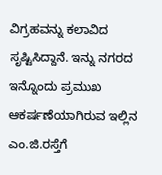ವಿಗ್ರಹವನ್ನು ಕಲಾವಿದ ಸೃಷ್ಟಿಸಿದ್ದಾನೆ. ಇನ್ನು ನಗರದ ಇನ್ನೊಂದು ಪ್ರಮುಖ ಆಕರ್ಷಣೆಯಾಗಿರುವ ಇಲ್ಲಿನ ಎಂ.ಜಿ.ರಸ್ತೆಗೆ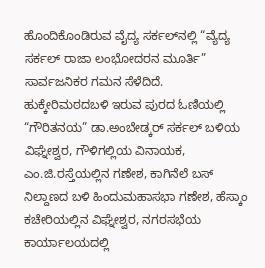ಹೊಂದಿಕೊಂಡಿರುವ ವೈದ್ಯ ಸರ್ಕಲ್‌ನಲ್ಲಿ “ವ್ಯೆದ್ಯ ಸರ್ಕಲ್ ರಾಜಾ ಲಂಭೋದರನ ಮೂರ್ತಿ” ಸಾರ್ವಜನಿಕರ ಗಮನ ಸೆಳೆದಿದೆ.
ಹುಕ್ಕೇರಿಮಠದಬಳಿ ಇರುವ ಪುರದ ಓಣಿಯಲ್ಲಿ “ಗೌರಿತನಯ” ಡಾ.ಅಂಬೇಡ್ಕರ್ ಸರ್ಕಲ್ ಬಳಿಯ ವಿಘ್ನೇಶ್ವರ, ಗೌಳಿಗಲ್ಲಿಯ ವಿನಾಯಕ, ಎಂ.ಜಿ.ರಸ್ತೆಯಲ್ಲಿನ ಗಣೇಶ, ಕಾಗಿನೆಲೆ ಬಸ್ ನಿಲ್ದಾಣದ ಬಳಿ ಹಿಂದುಮಹಾಸಭಾ ಗಣೇಶ, ಹೆಸ್ಕಾಂ ಕಚೇರಿಯಲ್ಲಿನ ವಿಘ್ನೇಶ್ವರ, ನಗರಸಭೆಯ ಕಾರ್ಯಾಲಯದಲ್ಲಿ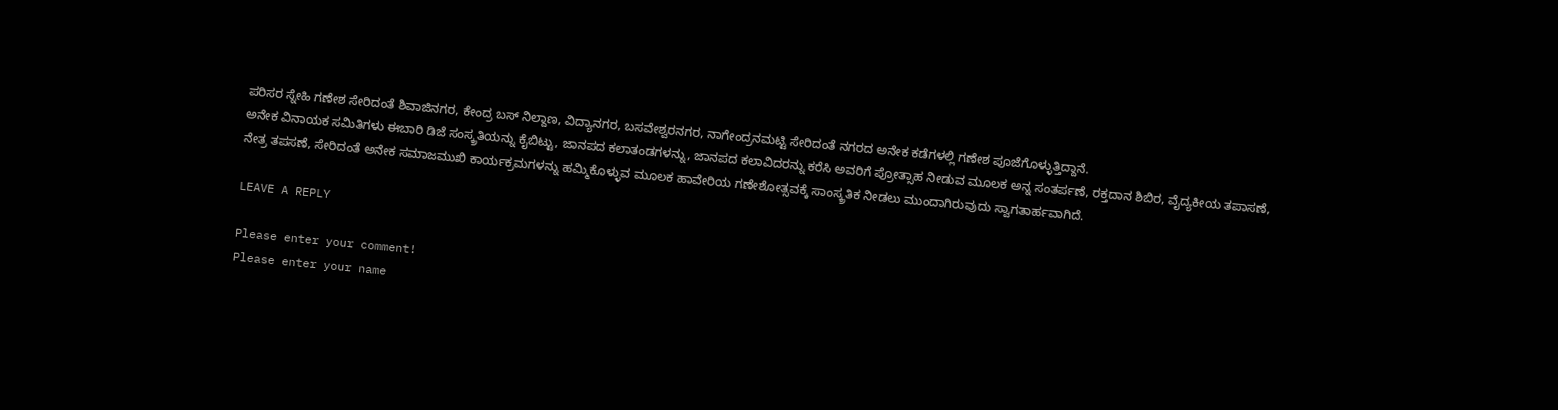ಪರಿಸರ ಸ್ನೇಹಿ ಗಣೇಶ ಸೇರಿದಂತೆ ಶಿವಾಜಿನಗರ, ಕೇಂದ್ರ ಬಸ್ ನಿಲ್ದಾಣ, ವಿದ್ಯಾನಗರ, ಬಸವೇಶ್ವರನಗರ, ನಾಗೇಂದ್ರನಮಟ್ಟಿ ಸೇರಿದಂತೆ ನಗರದ ಅನೇಕ ಕಡೆಗಳಲ್ಲಿ ಗಣೇಶ ಪೂಜೆಗೊಳ್ಳುತ್ತಿದ್ದಾನೆ.
ಅನೇಕ ವಿನಾಯಕ ಸಮಿತಿಗಳು ಈಬಾರಿ ಡಿಜೆ ಸಂಸ್ಕ್ರತಿಯನ್ನು ಕೈಬಿಟ್ಟು, ಜಾನಪದ ಕಲಾತಂಡಗಳನ್ನು, ಜಾನಪದ ಕಲಾವಿದರನ್ನು ಕರೆಸಿ ಅವರಿಗೆ ಪ್ರೋತ್ಸಾಹ ನೀಡುವ ಮೂಲಕ ಅನ್ನ ಸಂತರ್ಪಣೆ, ರಕ್ತದಾನ ಶಿಬಿರ, ವೈದ್ಯಕೀಯ ತಪಾಸಣೆ, ನೇತ್ರ ತಪಸಣೆ, ಸೇರಿದಂತೆ ಅನೇಕ ಸಮಾಜಮುಖಿ ಕಾರ್ಯಕ್ರಮಗಳನ್ನು ಹಮ್ಮಿಕೊಳ್ಳುವ ಮೂಲಕ ಹಾವೇರಿಯ ಗಣೇಶೋತ್ಸವಕ್ಕೆ ಸಾಂಸ್ಕ್ರತಿಕ ನೀಡಲು ಮುಂದಾಗಿರುವುದು ಸ್ವಾಗತಾರ್ಹವಾಗಿದೆ.

LEAVE A REPLY

Please enter your comment!
Please enter your name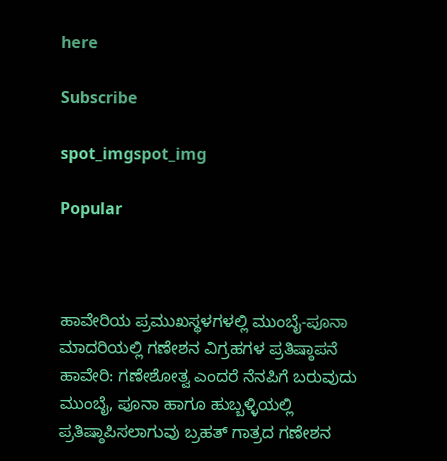here

Subscribe

spot_imgspot_img

Popular



ಹಾವೇರಿಯ ಪ್ರಮುಖಸ್ಥಳಗಳಲ್ಲಿ ಮುಂಬೈ-ಪೂನಾ ಮಾದರಿಯಲ್ಲಿ ಗಣೇಶನ ವಿಗ್ರಹಗಳ ಪ್ರತಿಷ್ಠಾಪನೆ
ಹಾವೇರಿ: ಗಣೇಶೋತ್ವ ಎಂದರೆ ನೆನಪಿಗೆ ಬರುವುದು ಮುಂಬೈ, ಪೂನಾ ಹಾಗೂ ಹುಬ್ಬಳ್ಳಿಯಲ್ಲಿ ಪ್ರತಿಷ್ಠಾಪಿಸಲಾಗುವು ಬ್ರಹತ್ ಗಾತ್ರದ ಗಣೇಶನ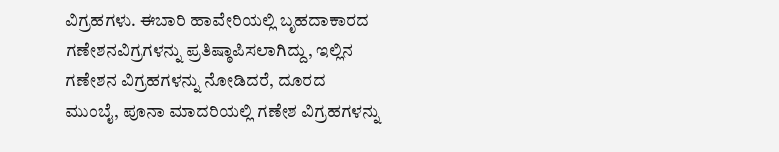ವಿಗ್ರಹಗಳು. ಈಬಾರಿ ಹಾವೇರಿಯಲ್ಲಿ ಬೃಹದಾಕಾರದ ಗಣೇಶನವಿಗ್ರಗಳನ್ನು ಪ್ರತಿಷ್ಠಾಪಿಸಲಾಗಿದ್ದು, ಇಲ್ಲಿನ ಗಣೇಶನ ವಿಗ್ರಹಗಳನ್ನು ನೋಡಿದರೆ, ದೂರದ ಮುಂಬೈ, ಪೂನಾ ಮಾದರಿಯಲ್ಲಿ ಗಣೇಶ ವಿಗ್ರಹಗಳನ್ನು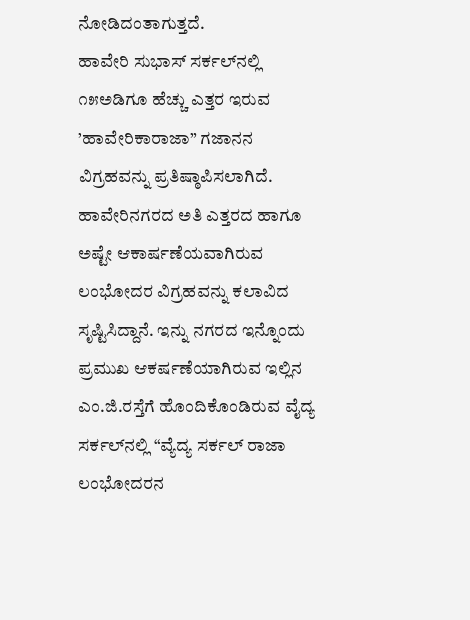ನೋಡಿದಂತಾಗುತ್ತದೆ.
ಹಾವೇರಿ ಸುಭಾಸ್ ಸರ್ಕಲ್‌ನಲ್ಲಿ ೧೫ಅಡಿಗೂ ಹೆಚ್ಚು ಎತ್ತರ ಇರುವ ’ಹಾವೇರಿಕಾರಾಜಾ” ಗಜಾನನ ವಿಗ್ರಹವನ್ನು ಪ್ರತಿಷ್ಠಾಪಿಸಲಾಗಿದೆ. ಹಾವೇರಿನಗರದ ಅತಿ ಎತ್ತರದ ಹಾಗೂ ಅಷ್ಟೇ ಆಕಾರ್ಷಣೆಯವಾಗಿರುವ ಲಂಭೋದರ ವಿಗ್ರಹವನ್ನು ಕಲಾವಿದ ಸೃಷ್ಟಿಸಿದ್ದಾನೆ. ಇನ್ನು ನಗರದ ಇನ್ನೊಂದು ಪ್ರಮುಖ ಆಕರ್ಷಣೆಯಾಗಿರುವ ಇಲ್ಲಿನ ಎಂ.ಜಿ.ರಸ್ತೆಗೆ ಹೊಂದಿಕೊಂಡಿರುವ ವೈದ್ಯ ಸರ್ಕಲ್‌ನಲ್ಲಿ “ವ್ಯೆದ್ಯ ಸರ್ಕಲ್ ರಾಜಾ ಲಂಭೋದರನ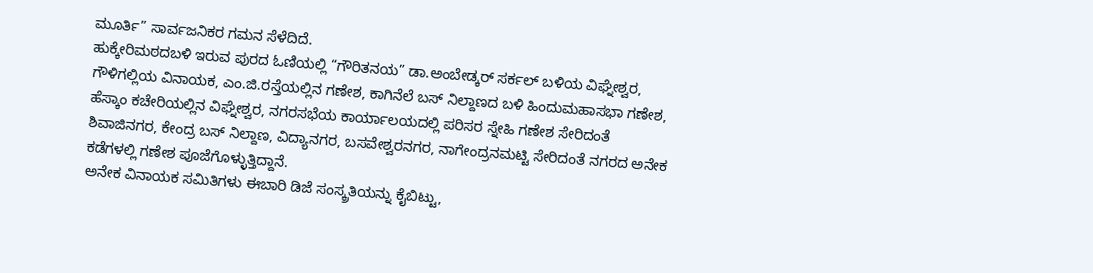ಮೂರ್ತಿ” ಸಾರ್ವಜನಿಕರ ಗಮನ ಸೆಳೆದಿದೆ.
ಹುಕ್ಕೇರಿಮಠದಬಳಿ ಇರುವ ಪುರದ ಓಣಿಯಲ್ಲಿ “ಗೌರಿತನಯ” ಡಾ.ಅಂಬೇಡ್ಕರ್ ಸರ್ಕಲ್ ಬಳಿಯ ವಿಘ್ನೇಶ್ವರ, ಗೌಳಿಗಲ್ಲಿಯ ವಿನಾಯಕ, ಎಂ.ಜಿ.ರಸ್ತೆಯಲ್ಲಿನ ಗಣೇಶ, ಕಾಗಿನೆಲೆ ಬಸ್ ನಿಲ್ದಾಣದ ಬಳಿ ಹಿಂದುಮಹಾಸಭಾ ಗಣೇಶ, ಹೆಸ್ಕಾಂ ಕಚೇರಿಯಲ್ಲಿನ ವಿಘ್ನೇಶ್ವರ, ನಗರಸಭೆಯ ಕಾರ್ಯಾಲಯದಲ್ಲಿ ಪರಿಸರ ಸ್ನೇಹಿ ಗಣೇಶ ಸೇರಿದಂತೆ ಶಿವಾಜಿನಗರ, ಕೇಂದ್ರ ಬಸ್ ನಿಲ್ದಾಣ, ವಿದ್ಯಾನಗರ, ಬಸವೇಶ್ವರನಗರ, ನಾಗೇಂದ್ರನಮಟ್ಟಿ ಸೇರಿದಂತೆ ನಗರದ ಅನೇಕ ಕಡೆಗಳಲ್ಲಿ ಗಣೇಶ ಪೂಜೆಗೊಳ್ಳುತ್ತಿದ್ದಾನೆ.
ಅನೇಕ ವಿನಾಯಕ ಸಮಿತಿಗಳು ಈಬಾರಿ ಡಿಜೆ ಸಂಸ್ಕ್ರತಿಯನ್ನು ಕೈಬಿಟ್ಟು,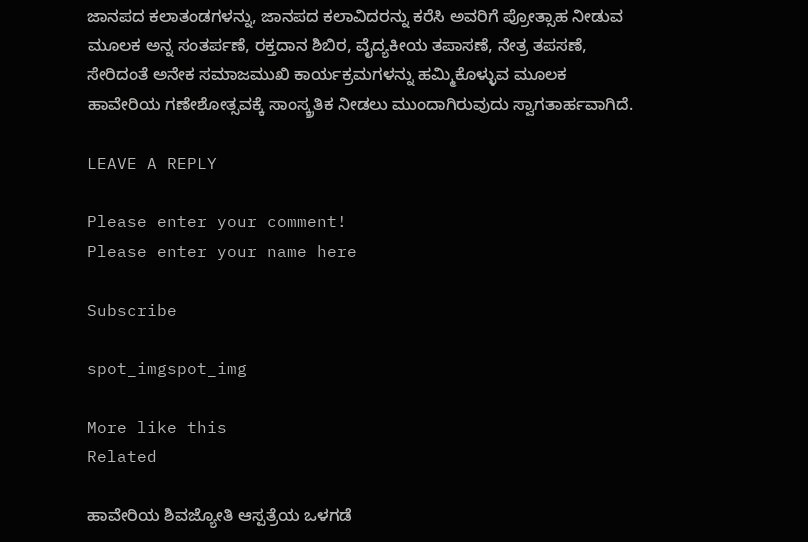ಜಾನಪದ ಕಲಾತಂಡಗಳನ್ನು, ಜಾನಪದ ಕಲಾವಿದರನ್ನು ಕರೆಸಿ ಅವರಿಗೆ ಪ್ರೋತ್ಸಾಹ ನೀಡುವ ಮೂಲಕ ಅನ್ನ ಸಂತರ್ಪಣೆ, ರಕ್ತದಾನ ಶಿಬಿರ, ವೈದ್ಯಕೀಯ ತಪಾಸಣೆ, ನೇತ್ರ ತಪಸಣೆ, ಸೇರಿದಂತೆ ಅನೇಕ ಸಮಾಜಮುಖಿ ಕಾರ್ಯಕ್ರಮಗಳನ್ನು ಹಮ್ಮಿಕೊಳ್ಳುವ ಮೂಲಕ ಹಾವೇರಿಯ ಗಣೇಶೋತ್ಸವಕ್ಕೆ ಸಾಂಸ್ಕ್ರತಿಕ ನೀಡಲು ಮುಂದಾಗಿರುವುದು ಸ್ವಾಗತಾರ್ಹವಾಗಿದೆ.

LEAVE A REPLY

Please enter your comment!
Please enter your name here

Subscribe

spot_imgspot_img

More like this
Related

ಹಾವೇರಿಯ ಶಿವಜ್ಯೋತಿ ಆಸ್ಪತ್ರೆಯ ಒಳಗಡೆ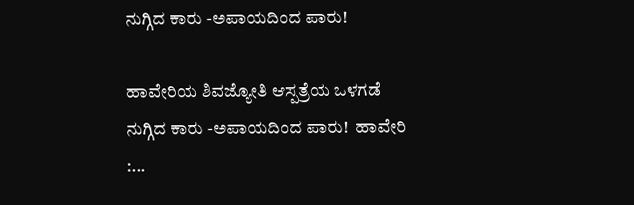ನುಗ್ಗಿದ ಕಾರು -ಅಪಾಯದಿಂದ ಪಾರು!

ಹಾವೇರಿಯ ಶಿವಜ್ಯೋತಿ ಆಸ್ಪತ್ರೆಯ ಒಳಗಡೆ ನುಗ್ಗಿದ ಕಾರು -ಅಪಾಯದಿಂದ ಪಾರು!  ಹಾವೇರಿ :...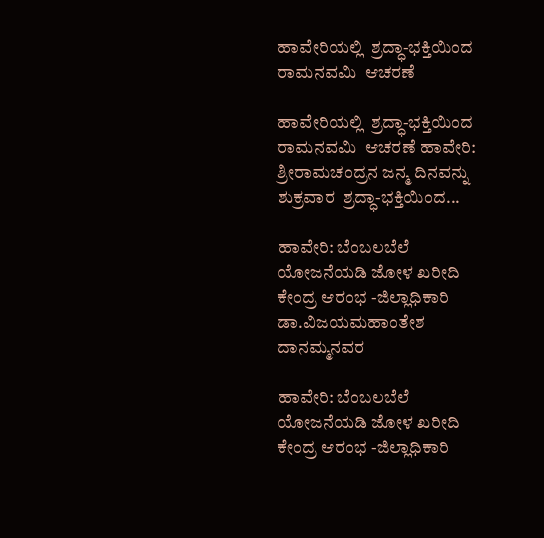ಹಾವೇರಿಯಲ್ಲಿ  ಶ್ರದ್ಧಾ-ಭಕ್ತಿಯಿಂದ ರಾಮನವಮಿ  ಆಚರಣೆ

ಹಾವೇರಿಯಲ್ಲಿ  ಶ್ರದ್ಧಾ-ಭಕ್ತಿಯಿಂದ ರಾಮನವಮಿ  ಆಚರಣೆ ಹಾವೇರಿ: ಶ್ರೀರಾಮಚಂದ್ರನ ಜನ್ಮ ದಿನವನ್ನು ಶುಕ್ರವಾರ  ಶ್ರದ್ಧಾ-ಭಕ್ತಿಯಿಂದ...

ಹಾವೇರಿ: ಬೆಂಬಲಬೆಲೆ ಯೋಜನೆಯಡಿ ಜೋಳ ಖರೀದಿ ಕೇಂದ್ರ ಆರಂಭ -ಜಿಲ್ಲಾಧಿಕಾರಿ ಡಾ.ವಿಜಯಮಹಾಂತೇಶ ದಾನಮ್ಮನವರ

ಹಾವೇರಿ: ಬೆಂಬಲಬೆಲೆ ಯೋಜನೆಯಡಿ ಜೋಳ ಖರೀದಿ ಕೇಂದ್ರ ಆರಂಭ -ಜಿಲ್ಲಾಧಿಕಾರಿ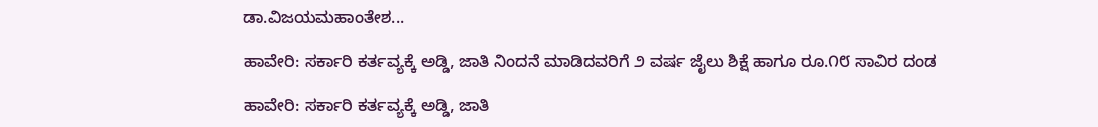ಡಾ.ವಿಜಯಮಹಾಂತೇಶ...

ಹಾವೇರಿ: ಸರ್ಕಾರಿ ಕರ್ತವ್ಯಕ್ಕೆ ಅಡ್ಡಿ, ಜಾತಿ ನಿಂದನೆ ಮಾಡಿದವರಿಗೆ ೨ ವರ್ಷ ಜೈಲು ಶಿಕ್ಷೆ ಹಾಗೂ ರೂ.೧೮ ಸಾವಿರ ದಂಡ

ಹಾವೇರಿ: ಸರ್ಕಾರಿ ಕರ್ತವ್ಯಕ್ಕೆ ಅಡ್ಡಿ, ಜಾತಿ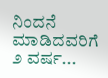ನಿಂದನೆ ಮಾಡಿದವರಿಗೆ ೨ ವರ್ಷ...